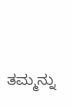ತಮ್ಮನ್ನು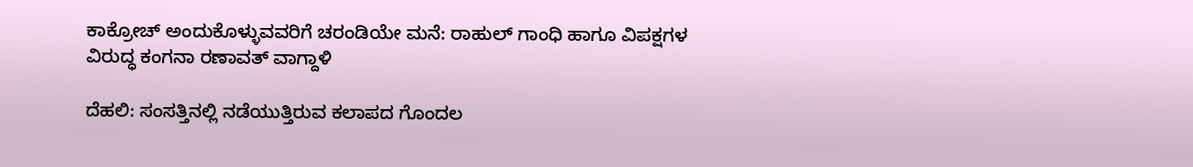ಕಾಕ್ರೋಚ್ ಅಂದುಕೊಳ್ಳುವವರಿಗೆ ಚರಂಡಿಯೇ ಮನೆ: ರಾಹುಲ್ ಗಾಂಧಿ ಹಾಗೂ ವಿಪಕ್ಷಗಳ ವಿರುದ್ಧ ಕಂಗನಾ ರಣಾವತ್ ವಾಗ್ದಾಳಿ

ದೆಹಲಿ: ಸಂಸತ್ತಿನಲ್ಲಿ ನಡೆಯುತ್ತಿರುವ ಕಲಾಪದ ಗೊಂದಲ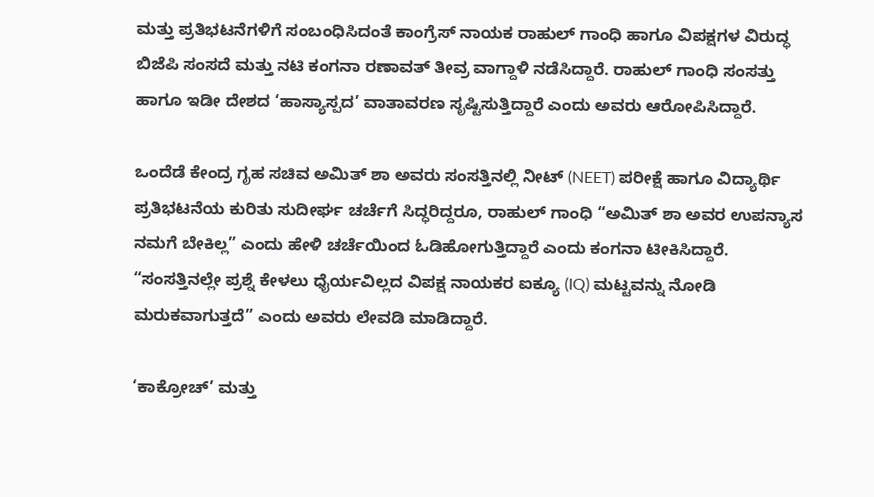ಮತ್ತು ಪ್ರತಿಭಟನೆಗಳಿಗೆ ಸಂಬಂಧಿಸಿದಂತೆ ಕಾಂಗ್ರೆಸ್ ನಾಯಕ ರಾಹುಲ್ ಗಾಂಧಿ ಹಾಗೂ ವಿಪಕ್ಷಗಳ ವಿರುದ್ಧ ಬಿಜೆಪಿ ಸಂಸದೆ ಮತ್ತು ನಟಿ ಕಂಗನಾ ರಣಾವತ್ ತೀವ್ರ ವಾಗ್ದಾಳಿ ನಡೆಸಿದ್ದಾರೆ. ರಾಹುಲ್ ಗಾಂಧಿ ಸಂಸತ್ತು ಹಾಗೂ ಇಡೀ ದೇಶದ ‘ಹಾಸ್ಯಾಸ್ಪದ’ ವಾತಾವರಣ ಸೃಷ್ಟಿಸುತ್ತಿದ್ದಾರೆ ಎಂದು ಅವರು ಆರೋಪಿಸಿದ್ದಾರೆ.

ಒಂದೆಡೆ ಕೇಂದ್ರ ಗೃಹ ಸಚಿವ ಅಮಿತ್ ಶಾ ಅವರು ಸಂಸತ್ತಿನಲ್ಲಿ ನೀಟ್ (NEET) ಪರೀಕ್ಷೆ ಹಾಗೂ ವಿದ್ಯಾರ್ಥಿ ಪ್ರತಿಭಟನೆಯ ಕುರಿತು ಸುದೀರ್ಘ ಚರ್ಚೆಗೆ ಸಿದ್ಧರಿದ್ದರೂ, ರಾಹುಲ್ ಗಾಂಧಿ “ಅಮಿತ್ ಶಾ ಅವರ ಉಪನ್ಯಾಸ ನಮಗೆ ಬೇಕಿಲ್ಲ” ಎಂದು ಹೇಳಿ ಚರ್ಚೆಯಿಂದ ಓಡಿಹೋಗುತ್ತಿದ್ದಾರೆ ಎಂದು ಕಂಗನಾ ಟೀಕಿಸಿದ್ದಾರೆ. “ಸಂಸತ್ತಿನಲ್ಲೇ ಪ್ರಶ್ನೆ ಕೇಳಲು ಧೈರ್ಯವಿಲ್ಲದ ವಿಪಕ್ಷ ನಾಯಕರ ಐಕ್ಯೂ (IQ) ಮಟ್ಟವನ್ನು ನೋಡಿ ಮರುಕವಾಗುತ್ತದೆ” ಎಂದು ಅವರು ಲೇವಡಿ ಮಾಡಿದ್ದಾರೆ.

‘ಕಾಕ್ರೋಚ್’ ಮತ್ತು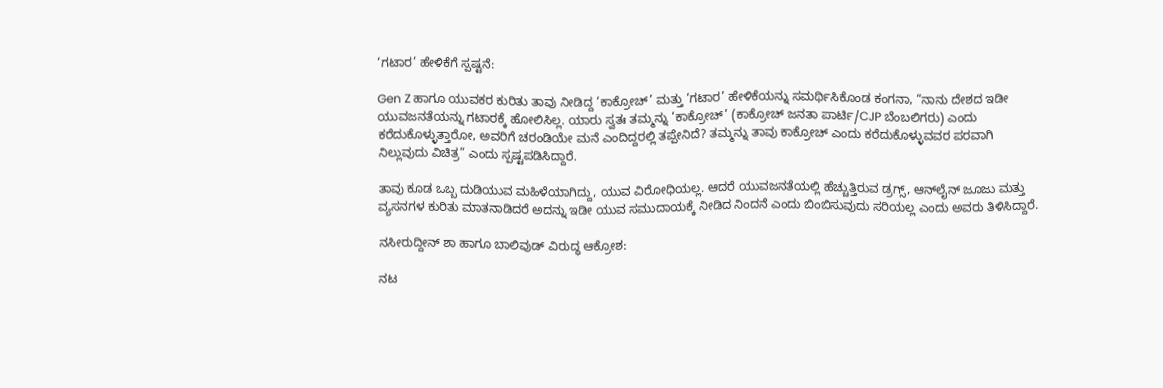‘ಗಟಾರ’ ಹೇಳಿಕೆಗೆ ಸ್ಪಷ್ಟನೆ:

Gen Z ಹಾಗೂ ಯುವಕರ ಕುರಿತು ತಾವು ನೀಡಿದ್ದ ‘ಕಾಕ್ರೋಚ್’ ಮತ್ತು ‘ಗಟಾರ’ ಹೇಳಿಕೆಯನ್ನು ಸಮರ್ಥಿಸಿಕೊಂಡ ಕಂಗನಾ, “ನಾನು ದೇಶದ ಇಡೀ ಯುವಜನತೆಯನ್ನು ಗಟಾರಕ್ಕೆ ಹೋಲಿಸಿಲ್ಲ. ಯಾರು ಸ್ವತಃ ತಮ್ಮನ್ನು ‘ಕಾಕ್ರೋಚ್’ (ಕಾಕ್ರೋಚ್ ಜನತಾ ಪಾರ್ಟಿ/CJP ಬೆಂಬಲಿಗರು) ಎಂದು ಕರೆದುಕೊಳ್ಳುತ್ತಾರೋ, ಅವರಿಗೆ ಚರಂಡಿಯೇ ಮನೆ ಎಂದಿದ್ದರಲ್ಲಿ ತಪ್ಪೇನಿದೆ? ತಮ್ಮನ್ನು ತಾವು ಕಾಕ್ರೋಚ್ ಎಂದು ಕರೆದುಕೊಳ್ಳುವವರ ಪರವಾಗಿ ನಿಲ್ಲುವುದು ವಿಚಿತ್ರ” ಎಂದು ಸ್ಪಷ್ಟಪಡಿಸಿದ್ದಾರೆ.

ತಾವು ಕೂಡ ಒಬ್ಬ ದುಡಿಯುವ ಮಹಿಳೆಯಾಗಿದ್ದು, ಯುವ ವಿರೋಧಿಯಲ್ಲ. ಆದರೆ ಯುವಜನತೆಯಲ್ಲಿ ಹೆಚ್ಚುತ್ತಿರುವ ಡ್ರಗ್ಸ್, ಆನ್‌ಲೈನ್ ಜೂಜು ಮತ್ತು ವ್ಯಸನಗಳ ಕುರಿತು ಮಾತನಾಡಿದರೆ ಅದನ್ನು ಇಡೀ ಯುವ ಸಮುದಾಯಕ್ಕೆ ನೀಡಿದ ನಿಂದನೆ ಎಂದು ಬಿಂಬಿಸುವುದು ಸರಿಯಲ್ಲ ಎಂದು ಅವರು ತಿಳಿಸಿದ್ದಾರೆ.

ನಸೀರುದ್ದೀನ್ ಶಾ ಹಾಗೂ ಬಾಲಿವುಡ್ ವಿರುದ್ಧ ಆಕ್ರೋಶ:

ನಟ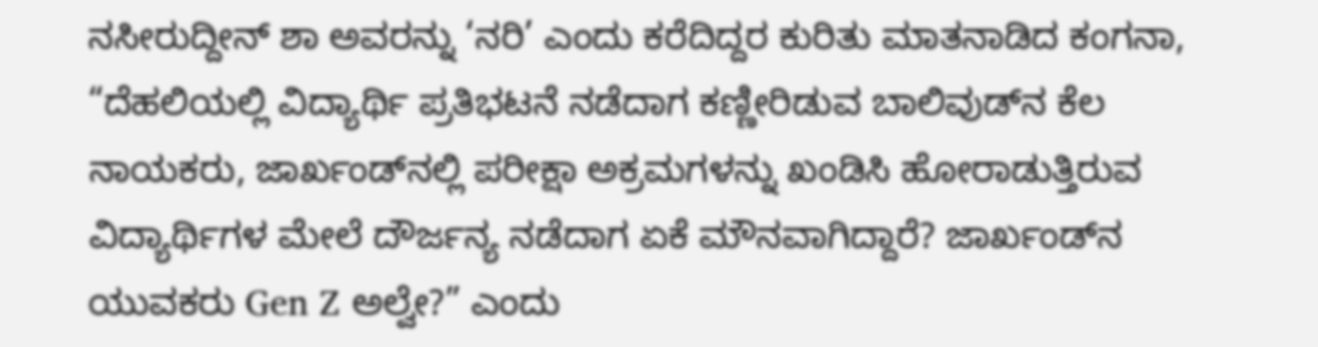ನಸೀರುದ್ದೀನ್ ಶಾ ಅವರನ್ನು ‘ನರಿ’ ಎಂದು ಕರೆದಿದ್ದರ ಕುರಿತು ಮಾತನಾಡಿದ ಕಂಗನಾ, “ದೆಹಲಿಯಲ್ಲಿ ವಿದ್ಯಾರ್ಥಿ ಪ್ರತಿಭಟನೆ ನಡೆದಾಗ ಕಣ್ಣೀರಿಡುವ ಬಾಲಿವುಡ್‌ನ ಕೆಲ ನಾಯಕರು, ಜಾರ್ಖಂಡ್‌ನಲ್ಲಿ ಪರೀಕ್ಷಾ ಅಕ್ರಮಗಳನ್ನು ಖಂಡಿಸಿ ಹೋರಾಡುತ್ತಿರುವ ವಿದ್ಯಾರ್ಥಿಗಳ ಮೇಲೆ ದೌರ್ಜನ್ಯ ನಡೆದಾಗ ಏಕೆ ಮೌನವಾಗಿದ್ದಾರೆ? ಜಾರ್ಖಂಡ್‌ನ ಯುವಕರು Gen Z ಅಲ್ವೇ?” ಎಂದು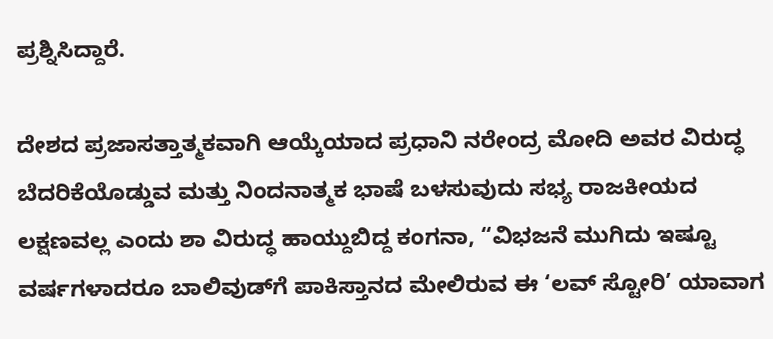ಪ್ರಶ್ನಿಸಿದ್ದಾರೆ.

ದೇಶದ ಪ್ರಜಾಸತ್ತಾತ್ಮಕವಾಗಿ ಆಯ್ಕೆಯಾದ ಪ್ರಧಾನಿ ನರೇಂದ್ರ ಮೋದಿ ಅವರ ವಿರುದ್ಧ ಬೆದರಿಕೆಯೊಡ್ಡುವ ಮತ್ತು ನಿಂದನಾತ್ಮಕ ಭಾಷೆ ಬಳಸುವುದು ಸಭ್ಯ ರಾಜಕೀಯದ ಲಕ್ಷಣವಲ್ಲ ಎಂದು ಶಾ ವಿರುದ್ಧ ಹಾಯ್ದುಬಿದ್ದ ಕಂಗನಾ, “ವಿಭಜನೆ ಮುಗಿದು ಇಷ್ಟೂ ವರ್ಷಗಳಾದರೂ ಬಾಲಿವುಡ್‌ಗೆ ಪಾಕಿಸ್ತಾನದ ಮೇಲಿರುವ ಈ ‘ಲವ್ ಸ್ಟೋರಿ’ ಯಾವಾಗ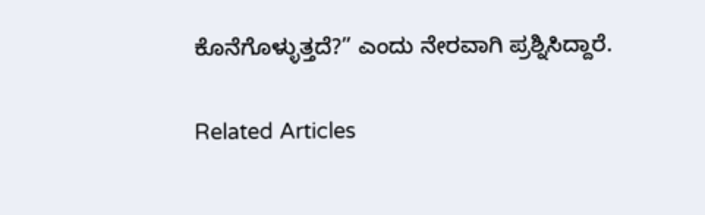ಕೊನೆಗೊಳ್ಳುತ್ತದೆ?” ಎಂದು ನೇರವಾಗಿ ಪ್ರಶ್ನಿಸಿದ್ದಾರೆ.

Related Articles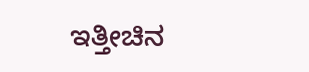ಇತ್ತೀಚಿನ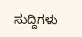ಸುದ್ದಿಗಳು